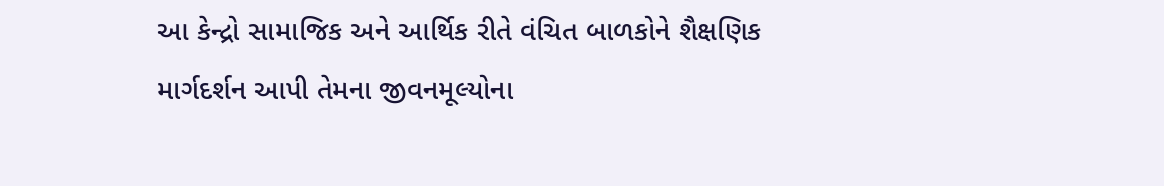આ કેન્દ્રો સામાજિક અને આર્થિક રીતે વંચિત બાળકોને શૈક્ષણિક માર્ગદર્શન આપી તેમના જીવનમૂલ્યોના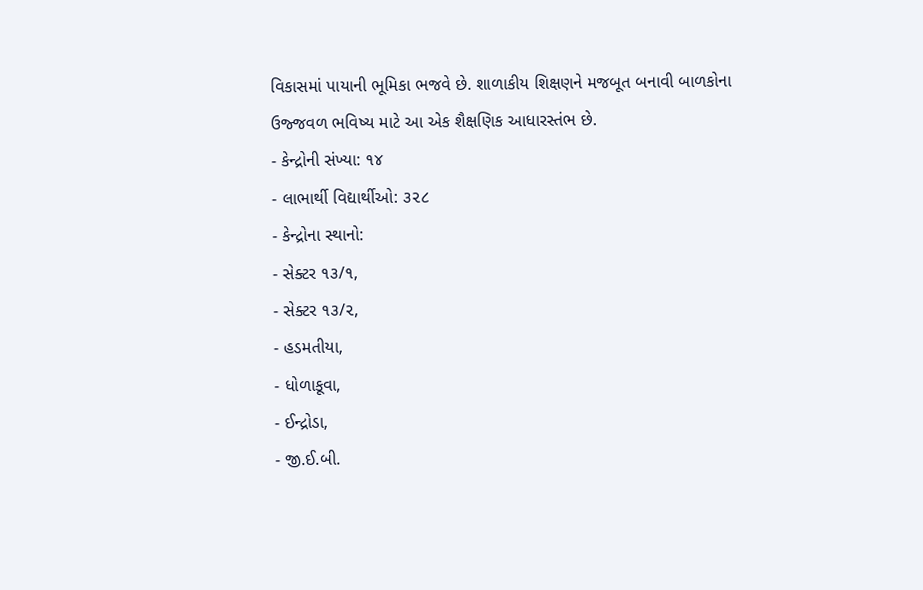વિકાસમાં પાયાની ભૂમિકા ભજવે છે. શાળાકીય શિક્ષણને મજબૂત બનાવી બાળકોના ઉજ્જવળ ભવિષ્ય માટે આ એક શૈક્ષણિક આધારસ્તંભ છે.
- કેન્દ્રોની સંખ્યા: ૧૪
- લાભાર્થી વિદ્યાર્થીઓ: ૩૨૮
- કેન્દ્રોના સ્થાનો:
- સેક્ટર ૧૩/૧,
- સેક્ટર ૧૩/૨,
- હડમતીયા,
- ધોળાકૂવા,
- ઈન્દ્રોડા,
- જી.ઈ.બી.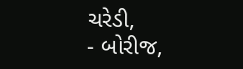ચરેડી,
- બોરીજ,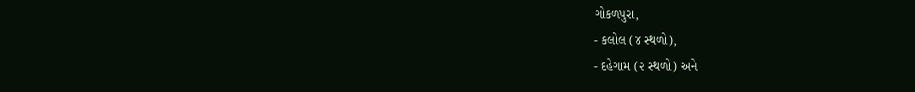ગોકળપુરા,
- કલોલ (૪ સ્થળો),
- દહેગામ (૨ સ્થળો) અને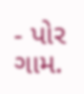- પોર ગામ.